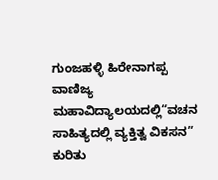ಗುಂಜಹಳ್ಳಿ ಹಿರೇನಾಗಪ್ಪ ವಾಣಿಜ್ಯ ಮಹಾವಿದ್ಯಾಲಯದಲ್ಲಿ“ವಚನ ಸಾಹಿತ್ಯದಲ್ಲಿ ವ್ಯಕ್ತಿತ್ವ ವಿಕಸನ” ಕುರಿತು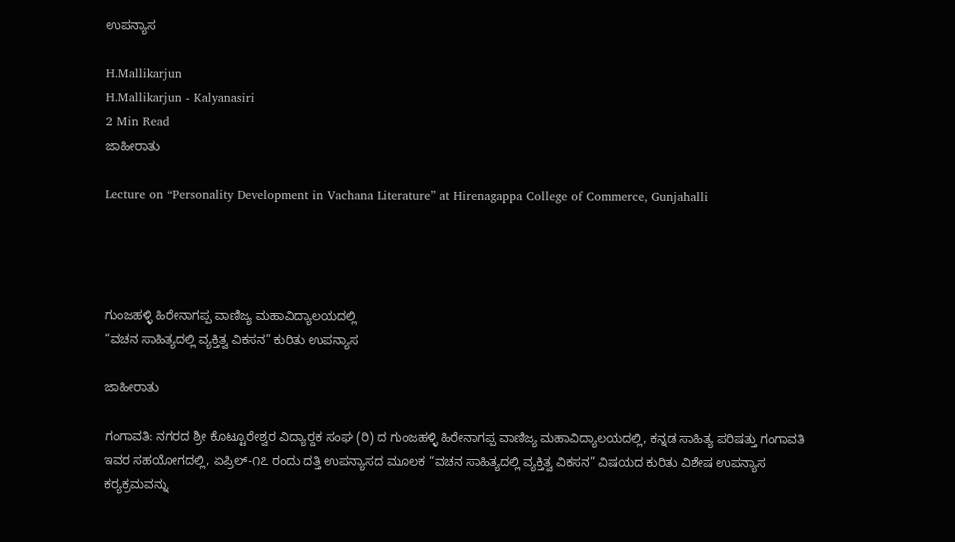ಉಪನ್ಯಾಸ

H.Mallikarjun
H.Mallikarjun - Kalyanasiri
2 Min Read
ಜಾಹೀರಾತು

Lecture on “Personality Development in Vachana Literature” at Hirenagappa College of Commerce, Gunjahalli




ಗುಂಜಹಳ್ಳಿ ಹಿರೇನಾಗಪ್ಪ ವಾಣಿಜ್ಯ ಮಹಾವಿದ್ಯಾಲಯದಲ್ಲಿ
“ವಚನ ಸಾಹಿತ್ಯದಲ್ಲಿ ವ್ಯಕ್ತಿತ್ವ ವಿಕಸನ” ಕುರಿತು ಉಪನ್ಯಾಸ

ಜಾಹೀರಾತು

ಗಂಗಾವತಿ: ನಗರದ ಶ್ರೀ ಕೊಟ್ಟೂರೇಶ್ವರ ವಿದ್ಯಾರ‍್ದಕ ಸಂಘ (ರಿ) ದ ಗುಂಜಹಳ್ಳಿ ಹಿರೇನಾಗಪ್ಪ ವಾಣಿಜ್ಯ ಮಹಾವಿದ್ಯಾಲಯದಲ್ಲಿ, ಕನ್ನಡ ಸಾಹಿತ್ಯ ಪರಿಷತ್ತು ಗಂಗಾವತಿ ಇವರ ಸಹಯೋಗದಲ್ಲಿ, ಏಪ್ರಿಲ್‌-೧೭ ರಂದು ದತ್ತಿ ಉಪನ್ಯಾಸದ ಮೂಲಕ “ವಚನ ಸಾಹಿತ್ಯದಲ್ಲಿ ವ್ಯಕ್ತಿತ್ವ ವಿಕಸನ” ವಿಷಯದ ಕುರಿತು ವಿಶೇಷ ಉಪನ್ಯಾಸ ಕರ‍್ಯಕ್ರಮವನ್ನು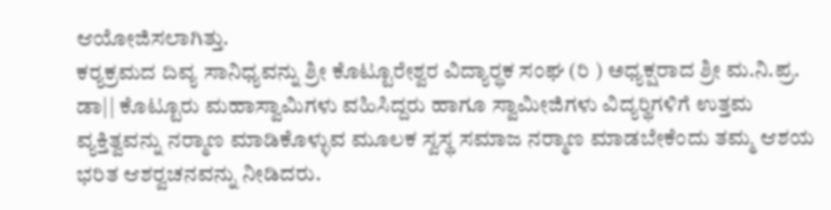ಆಯೋಜಿಸಲಾಗಿತ್ತು.
ಕರ‍್ಯಕ್ರಮದ ದಿವ್ಯ ಸಾನಿಧ್ಯವನ್ನು ಶ್ರೀ ಕೊಟ್ಟೂರೇಶ್ವರ ವಿದ್ಯಾರ‍್ಧಕ ಸಂಘ (ರಿ ) ಅಧ್ಯಕ್ಷರಾದ ಶ್ರೀ ಮ.ನಿ.ಪ್ರ. ಡಾ|| ಕೊಟ್ಟೂರು ಮಹಾಸ್ವಾಮಿಗಳು ವಹಿಸಿದ್ದರು ಹಾಗೂ ಸ್ವಾಮೀಜಿಗಳು ವಿದ್ಯರ‍್ಥಿಗಳಿಗೆ ಉತ್ತಮ ವ್ಯಕ್ತಿತ್ವವನ್ನು ನರ‍್ಮಾಣ ಮಾಡಿಕೊಳ್ಳುವ ಮೂಲಕ ಸ್ವಸ್ಥ ಸಮಾಜ ನರ‍್ಮಾಣ ಮಾಡಬೇಕೆಂದು ತಮ್ಮ ಆಶಯ ಭರಿತ ಆಶರ‍್ವಚನವನ್ನು ನೀಡಿದರು.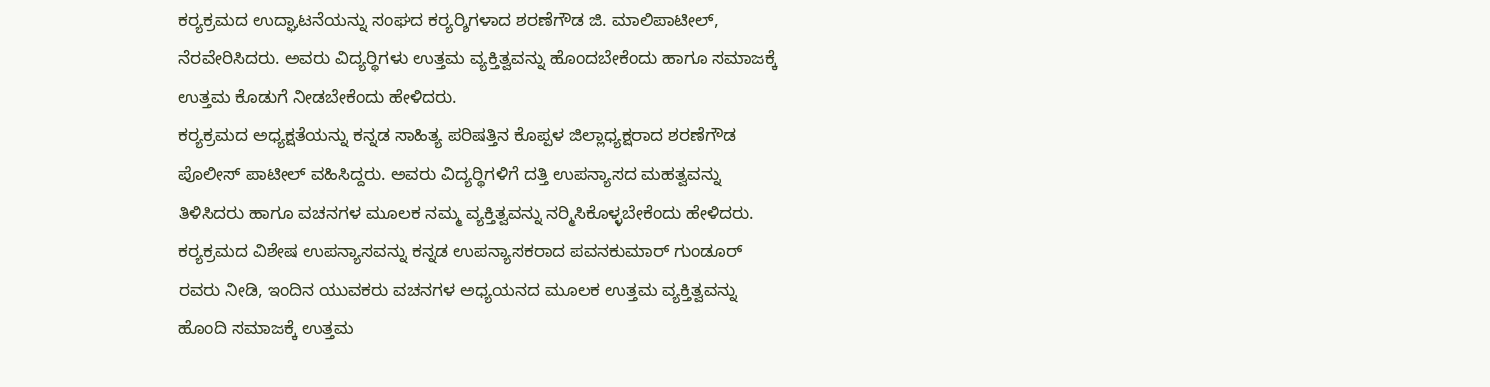ಕರ‍್ಯಕ್ರಮದ ಉದ್ಘಾಟನೆಯನ್ನು ಸಂಘದ ಕರ‍್ಯರ‍್ಶಿಗಳಾದ ಶರಣೆಗೌಡ ಜಿ. ಮಾಲಿಪಾಟೀಲ್, ನೆರವೇರಿಸಿದರು. ಅವರು ವಿದ್ಯರ‍್ಥಿಗಳು ಉತ್ತಮ ವ್ಯಕ್ತಿತ್ವವನ್ನು ಹೊಂದಬೇಕೆಂದು ಹಾಗೂ ಸಮಾಜಕ್ಕೆ ಉತ್ತಮ ಕೊಡುಗೆ ನೀಡಬೇಕೆಂದು ಹೇಳಿದರು.
ಕರ‍್ಯಕ್ರಮದ ಅಧ್ಯಕ್ಷತೆಯನ್ನು ಕನ್ನಡ ಸಾಹಿತ್ಯ ಪರಿಷತ್ತಿನ ಕೊಪ್ಪಳ ಜಿಲ್ಲಾಧ್ಯಕ್ಷರಾದ ಶರಣೆಗೌಡ ಪೊಲೀಸ್ ಪಾಟೀಲ್ ವಹಿಸಿದ್ದರು. ಅವರು ವಿದ್ಯರ‍್ಥಿಗಳಿಗೆ ದತ್ತಿ ಉಪನ್ಯಾಸದ ಮಹತ್ವವನ್ನು ತಿಳಿಸಿದರು ಹಾಗೂ ವಚನಗಳ ಮೂಲಕ ನಮ್ಮ ವ್ಯಕ್ತಿತ್ವವನ್ನು ನರ‍್ಮಿಸಿಕೊಳ್ಳಬೇಕೆಂದು ಹೇಳಿದರು.
ಕರ‍್ಯಕ್ರಮದ ವಿಶೇಷ ಉಪನ್ಯಾಸವನ್ನು ಕನ್ನಡ ಉಪನ್ಯಾಸಕರಾದ ಪವನಕುಮಾರ್ ಗುಂಡೂರ್ ರವರು ನೀಡಿ, ಇಂದಿನ ಯುವಕರು ವಚನಗಳ ಅಧ್ಯಯನದ ಮೂಲಕ ಉತ್ತಮ ವ್ಯಕ್ತಿತ್ವವನ್ನು ಹೊಂದಿ ಸಮಾಜಕ್ಕೆ ಉತ್ತಮ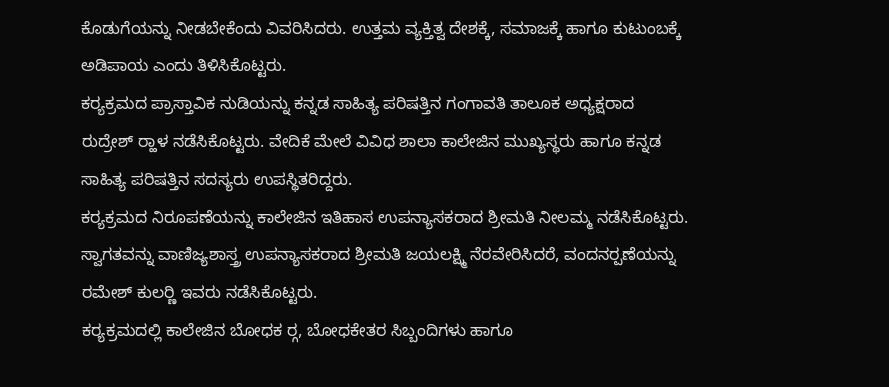ಕೊಡುಗೆಯನ್ನು ನೀಡಬೇಕೆಂದು ವಿವರಿಸಿದರು. ಉತ್ತಮ ವ್ಯಕ್ತಿತ್ವ ದೇಶಕ್ಕೆ, ಸಮಾಜಕ್ಕೆ ಹಾಗೂ ಕುಟುಂಬಕ್ಕೆ ಅಡಿಪಾಯ ಎಂದು ತಿಳಿಸಿಕೊಟ್ಟರು.
ಕರ‍್ಯಕ್ರಮದ ಪ್ರಾಸ್ತಾವಿಕ ನುಡಿಯನ್ನು ಕನ್ನಡ ಸಾಹಿತ್ಯ ಪರಿಷತ್ತಿನ ಗಂಗಾವತಿ ತಾಲೂಕ ಅಧ್ಯಕ್ಷರಾದ ರುದ್ರೇಶ್ ರ‍್ಹಾಳ ನಡೆಸಿಕೊಟ್ಟರು. ವೇದಿಕೆ ಮೇಲೆ ವಿವಿಧ ಶಾಲಾ ಕಾಲೇಜಿನ ಮುಖ್ಯಸ್ಥರು ಹಾಗೂ ಕನ್ನಡ ಸಾಹಿತ್ಯ ಪರಿಷತ್ತಿನ ಸದಸ್ಯರು ಉಪಸ್ಥಿತರಿದ್ದರು.
ಕರ‍್ಯಕ್ರಮದ ನಿರೂಪಣೆಯನ್ನು ಕಾಲೇಜಿನ ಇತಿಹಾಸ ಉಪನ್ಯಾಸಕರಾದ ಶ್ರೀಮತಿ ನೀಲಮ್ಮ ನಡೆಸಿಕೊಟ್ಟರು. ಸ್ವಾಗತವನ್ನು ವಾಣಿಜ್ಯಶಾಸ್ತ್ರ ಉಪನ್ಯಾಸಕರಾದ ಶ್ರೀಮತಿ ಜಯಲಕ್ಷ್ಮಿ ನೆರವೇರಿಸಿದರೆ, ವಂದನರ‍್ಪಣೆಯನ್ನು ರಮೇಶ್ ಕುಲರ‍್ಣಿ ಇವರು ನಡೆಸಿಕೊಟ್ಟರು.
ಕರ‍್ಯಕ್ರಮದಲ್ಲಿ ಕಾಲೇಜಿನ ಬೋಧಕ ರ‍್ಗ, ಬೋಧಕೇತರ ಸಿಬ್ಬಂದಿಗಳು ಹಾಗೂ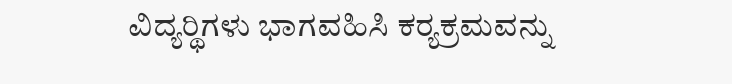ವಿದ್ಯರ‍್ಥಿಗಳು ಭಾಗವಹಿಸಿ ಕರ‍್ಯಕ್ರಮವನ್ನು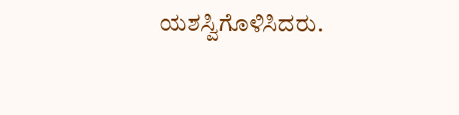ಯಶಸ್ವಿಗೊಳಿಸಿದರು.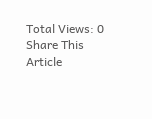Total Views: 0
Share This Article